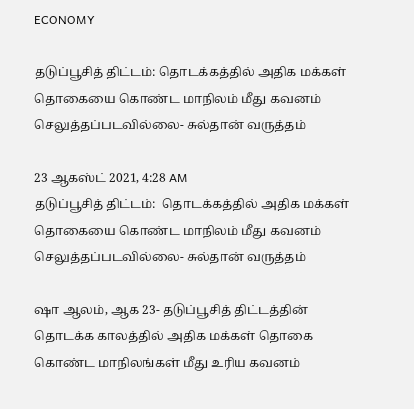ECONOMY

தடுப்பூசித் திட்டம்: தொடக்கத்தில் அதிக மக்கள் தொகையை கொண்ட மாநிலம் மீது கவனம் செலுத்தப்படவில்லை- சுல்தான் வருத்தம்

23 ஆகஸ்ட் 2021, 4:28 AM
தடுப்பூசித் திட்டம்:  தொடக்கத்தில் அதிக மக்கள் தொகையை கொண்ட மாநிலம் மீது கவனம் செலுத்தப்படவில்லை- சுல்தான் வருத்தம்

ஷா ஆலம், ஆக 23- தடுப்பூசித் திட்டத்தின் தொடக்க காலத்தில் அதிக மக்கள் தொகை கொண்ட மாநிலங்கள் மீது உரிய கவனம்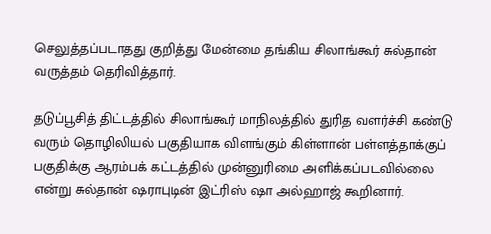செலுத்தப்படாதது குறித்து மேன்மை தங்கிய சிலாங்கூர் சுல்தான் வருத்தம் தெரிவித்தார்.

தடுப்பூசித் திட்டத்தில் சிலாங்கூர் மாநிலத்தில் துரித வளர்ச்சி கண்டு வரும் தொழிலியல் பகுதியாக விளங்கும் கிள்ளான் பள்ளத்தாக்குப் பகுதிக்கு ஆரம்பக் கட்டத்தில் முன்னுரிமை அளிக்கப்படவில்லை என்று சுல்தான் ஷராபுடின் இட்ரிஸ் ஷா அல்ஹாஜ் கூறினார்.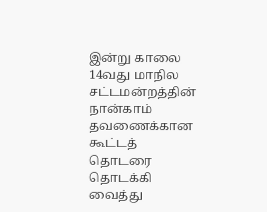இன்று காலை 14வது மாநில சட்டமன்றத்தின் நான்காம் தவணைக்கான கூட்டத் தொடரை தொடக்கி வைத்து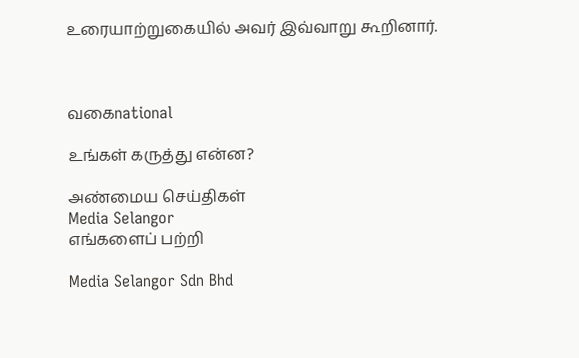உரையாற்றுகையில் அவர் இவ்வாறு கூறினார்.



வகைnational

உங்கள் கருத்து என்ன?

அண்மைய செய்திகள்
Media Selangor
எங்களைப் பற்றி

Media Selangor Sdn Bhd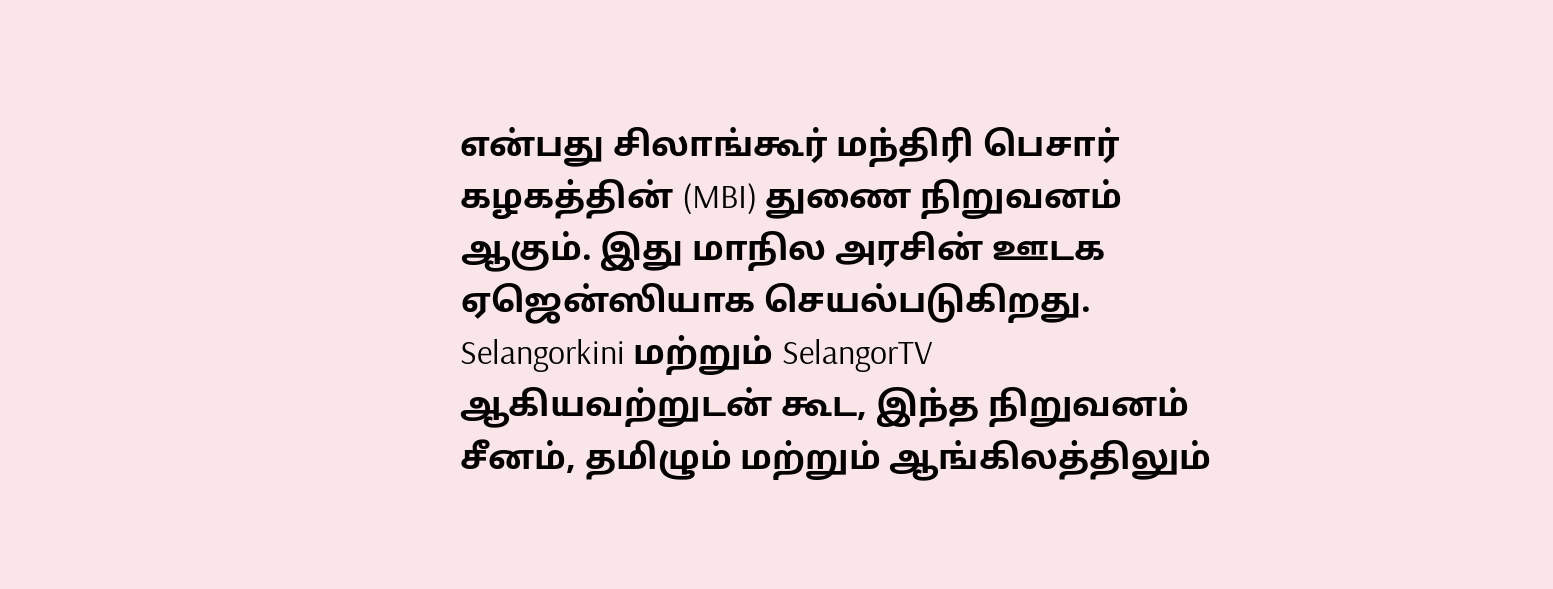என்பது சிலாங்கூர் மந்திரி பெசார் கழகத்தின் (MBI) துணை நிறுவனம் ஆகும். இது மாநில அரசின் ஊடக ஏஜென்ஸியாக செயல்படுகிறது. Selangorkini மற்றும் SelangorTV ஆகியவற்றுடன் கூட, இந்த நிறுவனம் சீனம், தமிழும் மற்றும் ஆங்கிலத்திலும்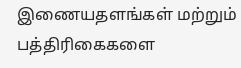இணையதளங்கள் மற்றும் பத்திரிகைகளை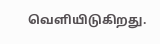வெளியிடுகிறது.